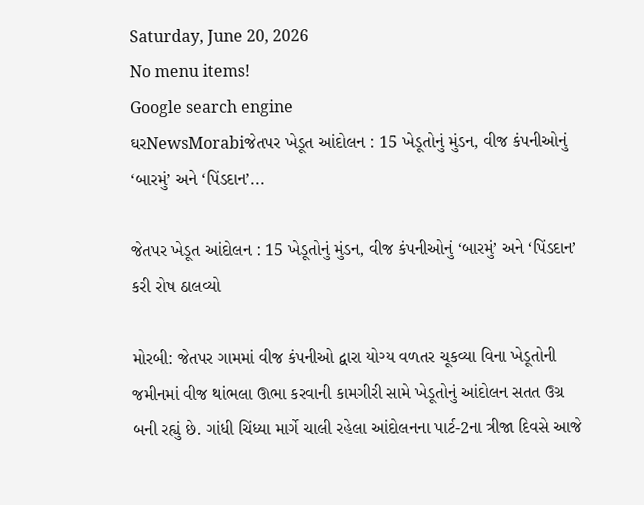Saturday, June 20, 2026
No menu items!
Google search engine
ઘરNewsMorabiજેતપર ખેડૂત આંદોલન : 15 ખેડૂતોનું મુંડન, વીજ કંપનીઓનું ‘બારમું’ અને ‘પિંડદાન’...

જેતપર ખેડૂત આંદોલન : 15 ખેડૂતોનું મુંડન, વીજ કંપનીઓનું ‘બારમું’ અને ‘પિંડદાન’ કરી રોષ ઠાલવ્યો

મોરબી: જેતપર ગામમાં વીજ કંપનીઓ દ્વારા યોગ્ય વળતર ચૂકવ્યા વિના ખેડૂતોની જમીનમાં વીજ થાંભલા ઊભા કરવાની કામગીરી સામે ખેડૂતોનું આંદોલન સતત ઉગ્ર બની રહ્યું છે. ગાંધી ચિંધ્યા માર્ગે ચાલી રહેલા આંદોલનના પાર્ટ-2ના ત્રીજા દિવસે આજે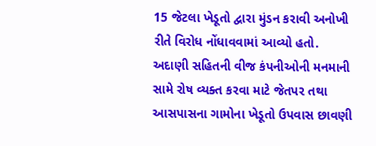15 જેટલા ખેડૂતો દ્વારા મુંડન કરાવી અનોખી રીતે વિરોધ નોંધાવવામાં આવ્યો હતો. અદાણી સહિતની વીજ કંપનીઓની મનમાની સામે રોષ વ્યક્ત કરવા માટે જેતપર તથા આસપાસના ગામોના ખેડૂતો ઉપવાસ છાવણી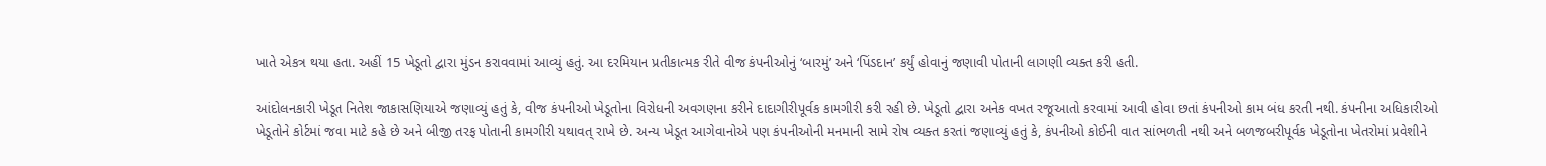ખાતે એકત્ર થયા હતા. અહીં 15 ખેડૂતો દ્વારા મુંડન કરાવવામાં આવ્યું હતું. આ દરમિયાન પ્રતીકાત્મક રીતે વીજ કંપનીઓનું ‘બારમું’ અને ‘પિંડદાન’ કર્યું હોવાનું જણાવી પોતાની લાગણી વ્યક્ત કરી હતી.

આંદોલનકારી ખેડૂત નિતેશ જાકાસણિયાએ જણાવ્યું હતું કે, વીજ કંપનીઓ ખેડૂતોના વિરોધની અવગણના કરીને દાદાગીરીપૂર્વક કામગીરી કરી રહી છે. ખેડૂતો દ્વારા અનેક વખત રજૂઆતો કરવામાં આવી હોવા છતાં કંપનીઓ કામ બંધ કરતી નથી. કંપનીના અધિકારીઓ ખેડૂતોને કોર્ટમાં જવા માટે કહે છે અને બીજી તરફ પોતાની કામગીરી યથાવત્ રાખે છે. અન્ય ખેડૂત આગેવાનોએ પણ કંપનીઓની મનમાની સામે રોષ વ્યક્ત કરતાં જણાવ્યું હતું કે, કંપનીઓ કોઈની વાત સાંભળતી નથી અને બળજબરીપૂર્વક ખેડૂતોના ખેતરોમાં પ્રવેશીને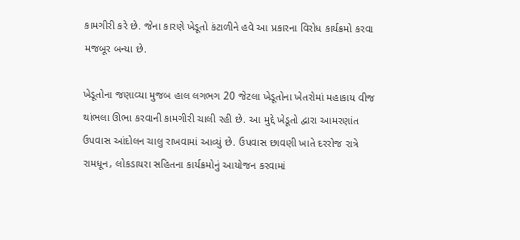કામગીરી કરે છે. જેના કારણે ખેડૂતો કંટાળીને હવે આ પ્રકારના વિરોધ કાર્યક્રમો કરવા મજબૂર બન્યા છે.

ખેડૂતોના જણાવ્યા મુજબ હાલ લગભગ 20 જેટલા ખેડૂતોના ખેતરોમાં મહાકાય વીજ થાંભલા ઊભા કરવાની કામગીરી ચાલી રહી છે. આ મુદ્દે ખેડૂતો દ્વારા આમરણાંત ઉપવાસ આંદોલન ચાલુ રાખવામાં આવ્યું છે. ઉપવાસ છાવણી ખાતે દરરોજ રાત્રે રામધૂન, લોકડાયરા સહિતના કાર્યક્રમોનું આયોજન કરવામાં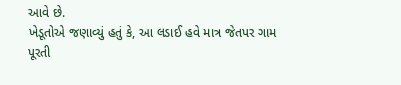આવે છે.
ખેડૂતોએ જણાવ્યું હતું કે, આ લડાઈ હવે માત્ર જેતપર ગામ પૂરતી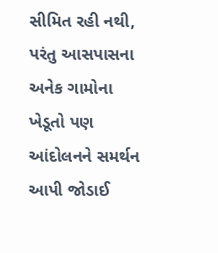સીમિત રહી નથી, પરંતુ આસપાસના અનેક ગામોના ખેડૂતો પણ આંદોલનને સમર્થન આપી જોડાઈ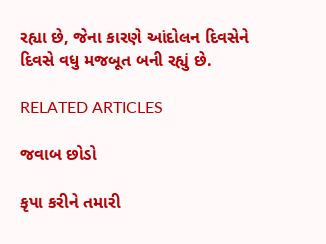રહ્યા છે, જેના કારણે આંદોલન દિવસેને દિવસે વધુ મજબૂત બની રહ્યું છે.

RELATED ARTICLES

જવાબ છોડો

કૃપા કરીને તમારી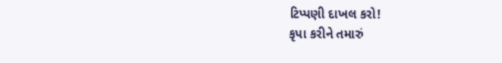ટિપ્પણી દાખલ કરો!
કૃપા કરીને તમારું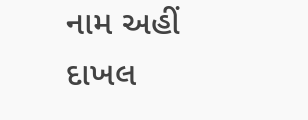નામ અહીં દાખલ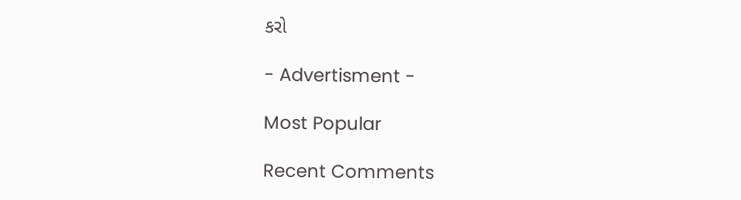કરો

- Advertisment -

Most Popular

Recent Comments